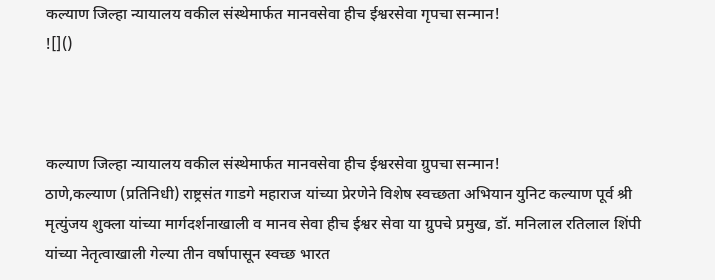कल्याण जिल्हा न्यायालय वकील संस्थेमार्फत मानवसेवा हीच ईश्वरसेवा गृपचा सन्मान!
![]()



कल्याण जिल्हा न्यायालय वकील संस्थेमार्फत मानवसेवा हीच ईश्वरसेवा ग्रुपचा सन्मान!
ठाणे,कल्याण (प्रतिनिधी) राष्ट्रसंत गाडगे महाराज यांच्या प्रेरणेने विशेष स्वच्छता अभियान युनिट कल्याण पूर्व श्री मृत्युंजय शुक्ला यांच्या मार्गदर्शनाखाली व मानव सेवा हीच ईश्वर सेवा या ग्रुपचे प्रमुख, डॉ. मनिलाल रतिलाल शिंपी यांच्या नेतृत्वाखाली गेल्या तीन वर्षापासून स्वच्छ भारत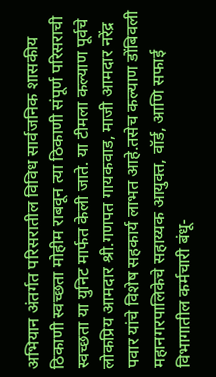अभियान अंतर्गत परिसरातील विविध सार्वजनिक शासकीय ठिकाणी स्वच्छता मोहीम राबवून त्या ठिकाणी संपूर्ण परिसराची स्वच्छता या युनिट मार्फत केली जाते. या टीमला कल्याण पूर्वचे लोकप्रिय आमदार श्री.गणपत गायकवाड, माजी आमदार नरेंद्र पवार यांचे विशेष सहकार्य लाभत आहे.तसेच कल्याण डोंबिवली महानगरपालिकेचे सहाय्यक आयुक्त, वॉर्ड, आणि सफाई विभागातील कर्मचारी बंधू-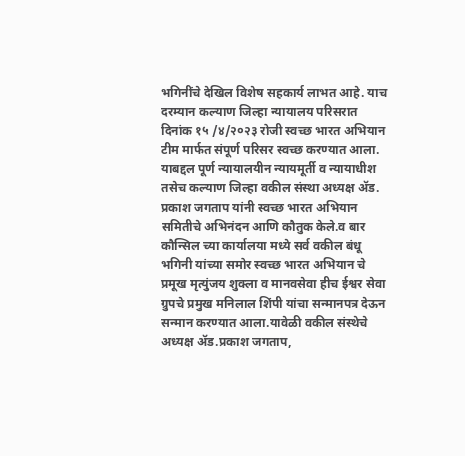भगिनींचे देखिल विशेष सहकार्य लाभत आहे. याच दरम्यान कल्याण जिल्हा न्यायालय परिसरात दिनांक १५ /४/२०२३ रोजी स्वच्छ भारत अभियान टीम मार्फत संपूर्ण परिसर स्वच्छ करण्यात आला. याबद्दल पूर्ण न्यायालयीन न्यायमूर्ती व न्यायाधीश तसेच कल्याण जिल्हा वकील संस्था अध्यक्ष ॲड. प्रकाश जगताप यांनी स्वच्छ भारत अभियान समितीचे अभिनंदन आणि कौतुक केले.व बार कौन्सिल च्या कार्यालया मध्ये सर्व वकील बंधू भगिनी यांच्या समोर स्वच्छ भारत अभियान चे प्रमूख मृत्युंजय शुक्ला व मानवसेवा हीच ईश्वर सेवा ग्रुपचे प्रमुख मनिलाल शिंपी यांचा सन्मानपत्र देऊन सन्मान करण्यात आला.यावेळी वकील संस्थेचे अध्यक्ष ॲड.प्रकाश जगताप,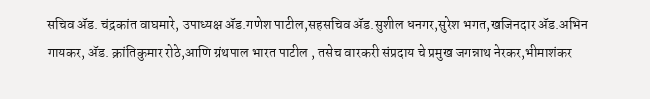सचिव ॲड. चंद्रकांत वाघमारे, उपाध्यक्ष ॲड.गणेश पाटील,सहसचिव ॲड.सुशील धनगर,सुरेश भगत,खजिनदार ॲड.अभिन गायकर, ॲड. क्रांतिकुमार रोठे,आणि ग्रंथपाल भारत पाटील , तसेच वारकरी संप्रदाय चे प्रमुख जगन्नाथ नेरकर,भीमाशंकर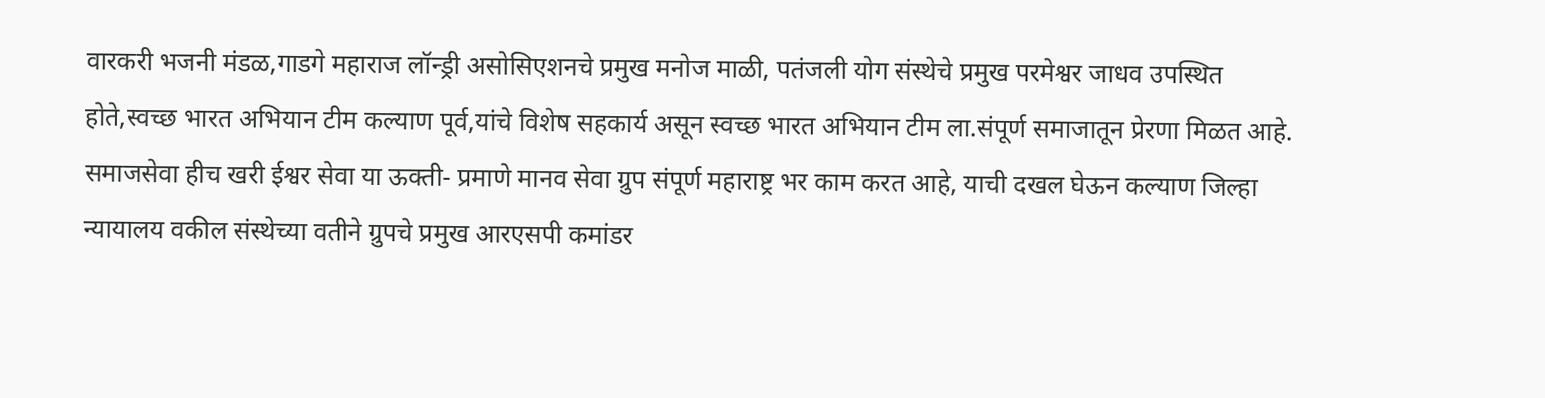वारकरी भजनी मंडळ,गाडगे महाराज लॉन्ड्री असोसिएशनचे प्रमुख मनोज माळी, पतंजली योग संस्थेचे प्रमुख परमेश्वर जाधव उपस्थित होते,स्वच्छ भारत अभियान टीम कल्याण पूर्व,यांचे विशेष सहकार्य असून स्वच्छ भारत अभियान टीम ला.संपूर्ण समाजातून प्रेरणा मिळत आहे. समाजसेवा हीच खरी ईश्वर सेवा या ऊक्ती- प्रमाणे मानव सेवा ग्रुप संपूर्ण महाराष्ट्र भर काम करत आहे, याची दखल घेऊन कल्याण जिल्हा न्यायालय वकील संस्थेच्या वतीने ग्रुपचे प्रमुख आरएसपी कमांडर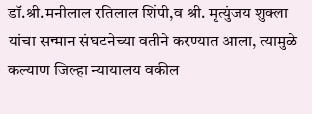डॉ.श्री.मनीलाल रतिलाल शिंपी,व श्री. मृत्युंजय शुक्ला यांचा सन्मान संघटनेच्या वतीने करण्यात आला, त्यामुळे कल्याण जिल्हा न्यायालय वकील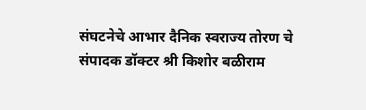संघटनेचे आभार दैनिक स्वराज्य तोरण चे संपादक डॉक्टर श्री किशोर बळीराम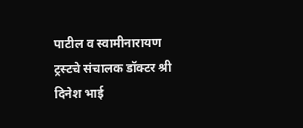पाटील व स्वामीनारायण ट्रस्टचे संचालक डॉक्टर श्री दिनेश भाई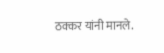ठक्कर यांनी मानले.